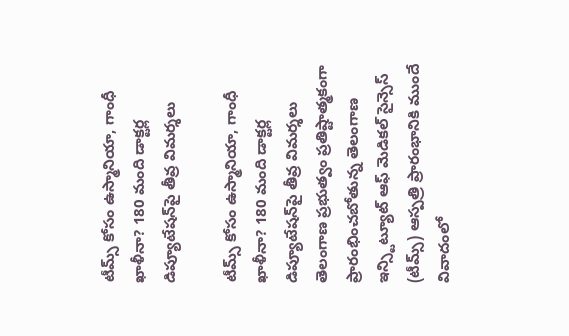టీమ్స్ కోసం ఉస్మానియా, గాంధీ ఖాళీనా? 180 మంది డాక్టర్ల డిప్యూటేషన్‌పై తీవ్ర విమర్శలు

టీమ్స్ కోసం ఉస్మానియా, గాంధీ ఖాళీనా? 180 మంది డాక్టర్ల డిప్యూటేషన్‌పై తీవ్ర విమర్శలు తెలంగాణ ప్రభుత్వం ప్రతిష్టాత్మకంగా ప్రారంభించబోతున్న తెలంగాణ ఇన్స్టిట్యూట్ ఆఫ్ మెడికల్ సైన్సెస్ (టీమ్స్) ఆస్పత్రి ప్రారంభానికి ముందే వివాదంలో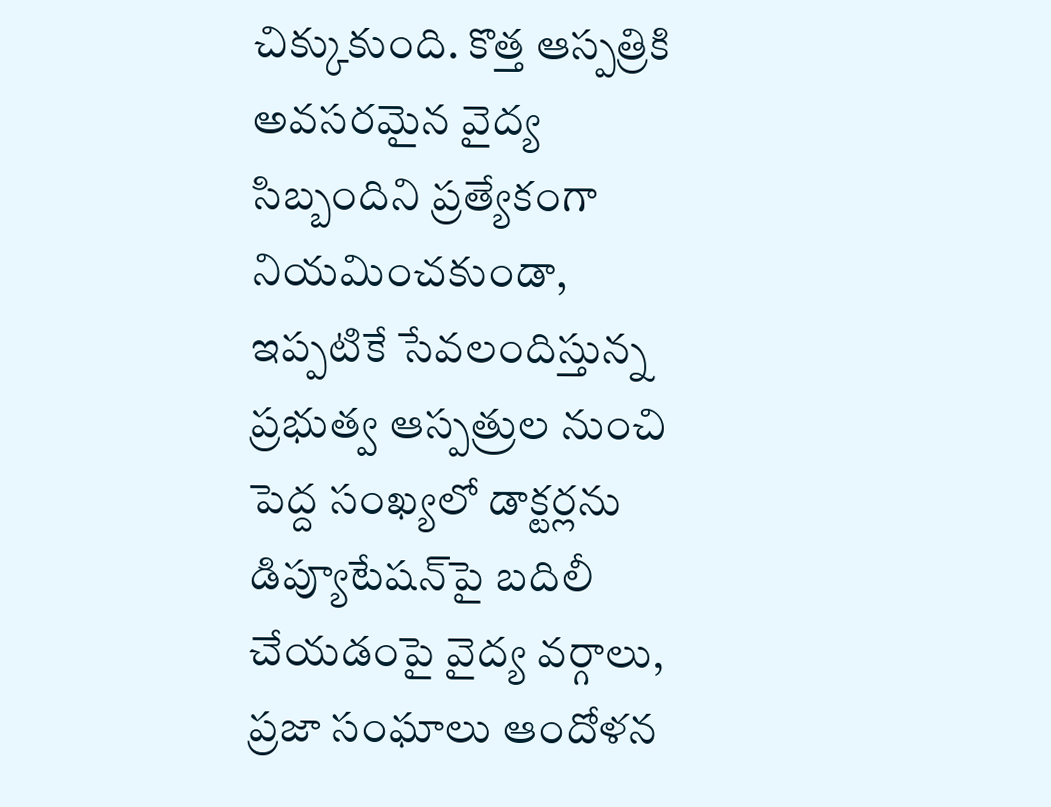చిక్కుకుంది. కొత్త ఆస్పత్రికి అవసరమైన వైద్య సిబ్బందిని ప్రత్యేకంగా నియమించకుండా, ఇప్పటికే సేవలందిస్తున్న ప్రభుత్వ ఆస్పత్రుల నుంచి పెద్ద సంఖ్యలో డాక్టర్లను డిప్యూటేషన్‌పై బదిలీ చేయడంపై వైద్య వర్గాలు, ప్రజా సంఘాలు ఆందోళన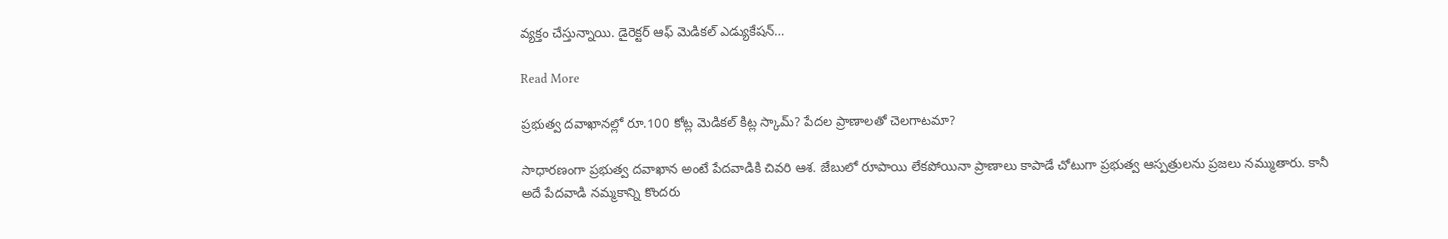వ్యక్తం చేస్తున్నాయి. డైరెక్టర్ ఆఫ్ మెడికల్ ఎడ్యుకేషన్…

Read More

ప్రభుత్వ దవాఖానల్లో రూ.100 కోట్ల మెడికల్ కిట్ల స్కామ్? పేదల ప్రాణాలతో చెలగాటమా?

సాధారణంగా ప్రభుత్వ దవాఖాన అంటే పేదవాడికి చివరి ఆశ. జేబులో రూపాయి లేకపోయినా ప్రాణాలు కాపాడే చోటుగా ప్రభుత్వ ఆస్పత్రులను ప్రజలు నమ్ముతారు. కానీ అదే పేదవాడి నమ్మకాన్ని కొందరు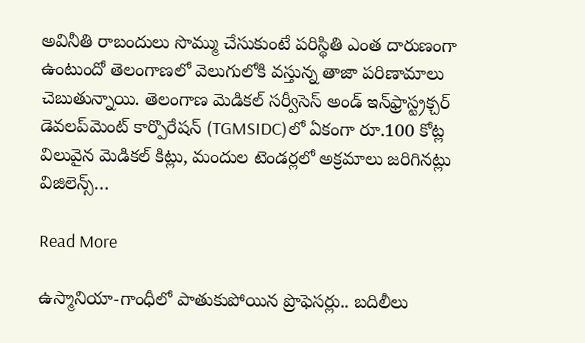అవినీతి రాబందులు సొమ్ము చేసుకుంటే పరిస్థితి ఎంత దారుణంగా ఉంటుందో తెలంగాణలో వెలుగులోకి వస్తున్న తాజా పరిణామాలు చెబుతున్నాయి. తెలంగాణ మెడికల్ సర్వీసెస్ అండ్ ఇన్‌ఫ్రాస్ట్రక్చర్ డెవలప్‌మెంట్ కార్పొరేషన్ (TGMSIDC)లో ఏకంగా రూ.100 కోట్ల విలువైన మెడికల్ కిట్లు, మందుల టెండర్లలో అక్రమాలు జరిగినట్లు విజిలెన్స్…

Read More

ఉస్మానియా-గాంధీలో పాతుకుపోయిన ప్రొఫెసర్లు.. బదిలీలు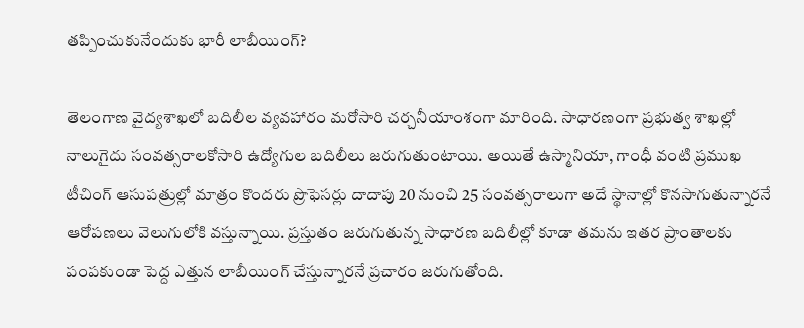తప్పించుకునేందుకు భారీ లాబీయింగ్?

తెలంగాణ వైద్యశాఖలో బదిలీల వ్యవహారం మరోసారి చర్చనీయాంశంగా మారింది. సాధారణంగా ప్రభుత్వ శాఖల్లో నాలుగైదు సంవత్సరాలకోసారి ఉద్యోగుల బదిలీలు జరుగుతుంటాయి. అయితే ఉస్మానియా, గాంధీ వంటి ప్రముఖ టీచింగ్ ఆసుపత్రుల్లో మాత్రం కొందరు ప్రొఫెసర్లు దాదాపు 20 నుంచి 25 సంవత్సరాలుగా అదే స్థానాల్లో కొనసాగుతున్నారనే ఆరోపణలు వెలుగులోకి వస్తున్నాయి. ప్రస్తుతం జరుగుతున్న సాధారణ బదిలీల్లో కూడా తమను ఇతర ప్రాంతాలకు పంపకుండా పెద్ద ఎత్తున లాబీయింగ్ చేస్తున్నారనే ప్రచారం జరుగుతోంది.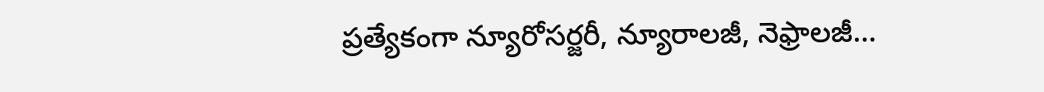ప్రత్యేకంగా న్యూరోసర్జరీ, న్యూరాలజీ, నెఫ్రాలజీ…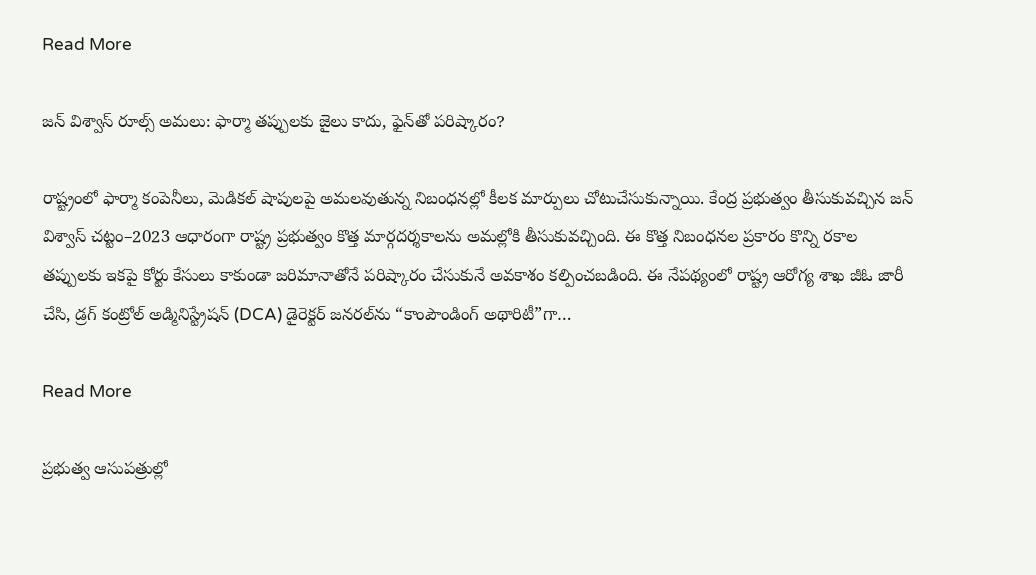Read More

జన్ విశ్వాస్ రూల్స్ అమలు: ఫార్మా తప్పులకు జైలు కాదు, ఫైన్‌తో పరిష్కారం?

రాష్ట్రంలో ఫార్మా కంపెనీలు, మెడికల్ షాపులపై అమలవుతున్న నిబంధనల్లో కీలక మార్పులు చోటుచేసుకున్నాయి. కేంద్ర ప్రభుత్వం తీసుకువచ్చిన జన్ విశ్వాస్ చట్టం–2023 ఆధారంగా రాష్ట్ర ప్రభుత్వం కొత్త మార్గదర్శకాలను అమల్లోకి తీసుకువచ్చింది. ఈ కొత్త నిబంధనల ప్రకారం కొన్ని రకాల తప్పులకు ఇకపై కోర్టు కేసులు కాకుండా జరిమానాతోనే పరిష్కారం చేసుకునే అవకాశం కల్పించబడింది. ఈ నేపథ్యంలో రాష్ట్ర ఆరోగ్య శాఖ జీఓ జారీ చేసి, డ్రగ్ కంట్రోల్ అడ్మినిస్ట్రేషన్ (DCA) డైరెక్టర్ జనరల్‌ను “కాంపౌండింగ్ అథారిటీ”గా…

Read More

ప్రభుత్వ ఆసుపత్రుల్లో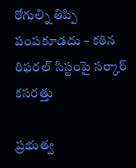రోగుల్ని తిప్పి పంపకూడదు – కఠిన రిఫరల్ సిస్టంపై సర్కార్ కసరత్తు

ప్రభుత్వ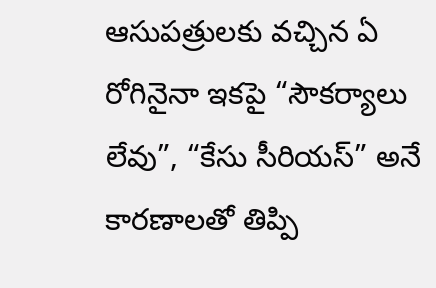ఆసుపత్రులకు వచ్చిన ఏ రోగినైనా ఇకపై “సౌకర్యాలు లేవు”, “కేసు సీరియస్” అనే కారణాలతో తిప్పి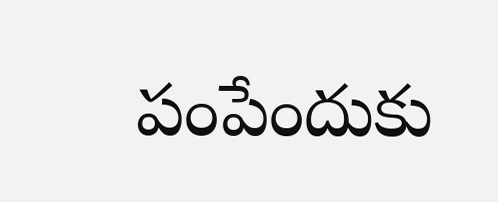పంపేందుకు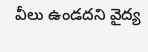వీలు ఉండదని వైద్య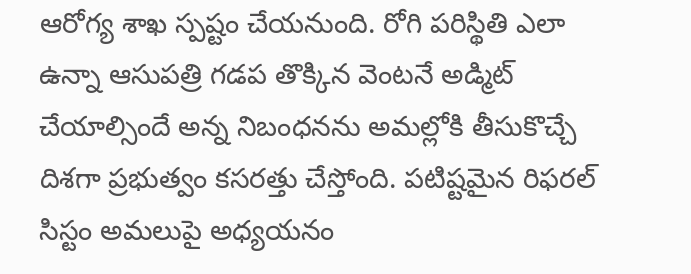ఆరోగ్య శాఖ స్పష్టం చేయనుంది. రోగి పరిస్థితి ఎలా ఉన్నా ఆసుపత్రి గడప తొక్కిన వెంటనే అడ్మిట్ చేయాల్సిందే అన్న నిబంధనను అమల్లోకి తీసుకొచ్చే దిశగా ప్రభుత్వం కసరత్తు చేస్తోంది. పటిష్టమైన రిఫరల్ సిస్టం అమలుపై అధ్యయనం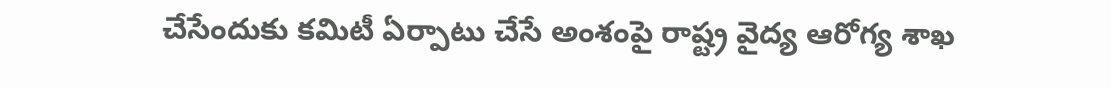చేసేందుకు కమిటీ ఏర్పాటు చేసే అంశంపై రాష్ట్ర వైద్య ఆరోగ్య శాఖ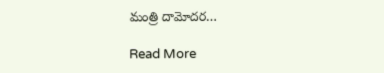మంత్రి దామోదర…

Read More